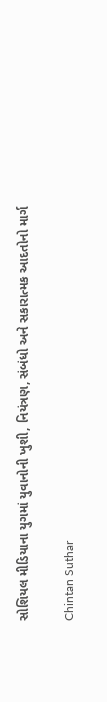સોશિયલ મીડિયાના યુગમાં યુવાનોની ખુશી, નિયંત્રણ, સંબંધો અને સકારાત્મક આદતોનો માર્ગ

Chintan Suthar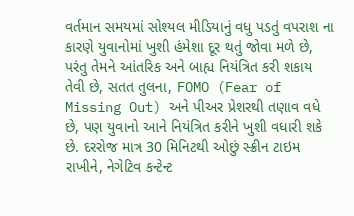વર્તમાન સમયમાં સોશ્યલ મીડિયાનું વધુ પડતું વપરાશ ના કારણે યુવાનોમાં ખુશી હંમેશા દૂર થતું જોવા મળે છે, પરંતુ તેમને આંતરિક અને બાહ્ય નિયંત્રિત કરી શકાય તેવી છે, સતત તુલના, FOMO (Fear of Missing Out) અને પીઅર પ્રેશરથી તણાવ વધે છે, પણ યુવાનો આને નિયંત્રિત કરીને ખુશી વધારી શકે છે. દરરોજ માત્ર 30 મિનિટથી ઓછું સ્ક્રીન ટાઇમ રાખીને, નેગેટિવ કન્ટેન્ટ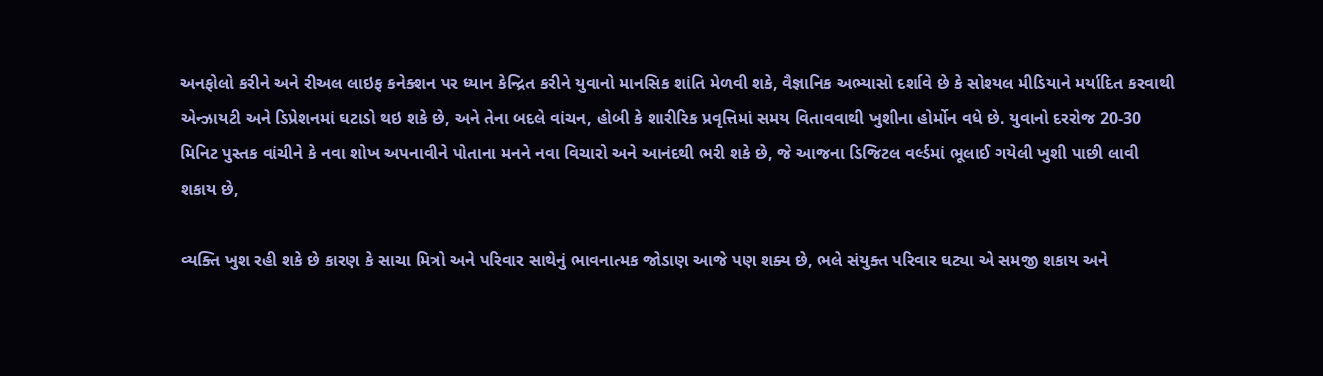અનફોલો કરીને અને રીઅલ લાઇફ કનેક્શન પર ધ્યાન કેન્દ્રિત કરીને યુવાનો માનસિક શાંતિ મેળવી શકે, વૈજ્ઞાનિક અભ્યાસો દર્શાવે છે કે સોશ્યલ મીડિયાને મર્યાદિત કરવાથી એન્ઝાયટી અને ડિપ્રેશનમાં ઘટાડો થઇ શકે છે, અને તેના બદલે વાંચન, હોબી કે શારીરિક પ્રવૃત્તિમાં સમય વિતાવવાથી ખુશીના હોર્મોન વધે છે. યુવાનો દરરોજ 20-30 મિનિટ પુસ્તક વાંચીને કે નવા શોખ અપનાવીને પોતાના મનને નવા વિચારો અને આનંદથી ભરી શકે છે, જે આજના ડિજિટલ વર્લ્ડમાં ભૂલાઈ ગયેલી ખુશી પાછી લાવી શકાય છે,

વ્યક્તિ ખુશ રહી શકે છે કારણ કે સાચા મિત્રો અને પરિવાર સાથેનું ભાવનાત્મક જોડાણ આજે પણ શક્ય છે, ભલે સંયુક્ત પરિવાર ઘટ્યા એ સમજી શકાય અને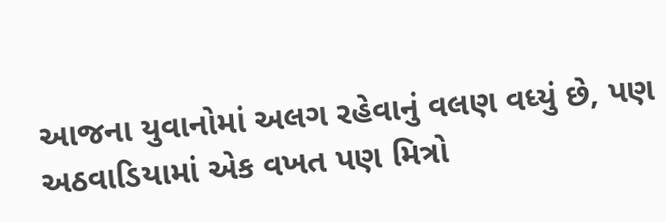આજના યુવાનોમાં અલગ રહેવાનું વલણ વધ્યું છે, પણ અઠવાડિયામાં એક વખત પણ મિત્રો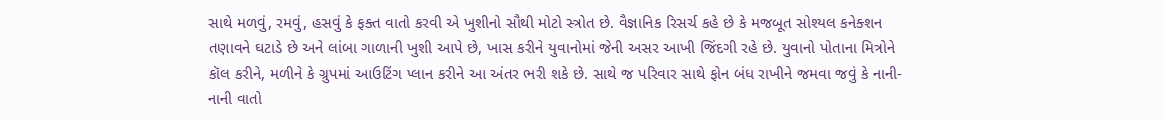સાથે મળવું, રમવું, હસવું કે ફક્ત વાતો કરવી એ ખુશીનો સૌથી મોટો સ્ત્રોત છે. વૈજ્ઞાનિક રિસર્ચ કહે છે કે મજબૂત સોશ્યલ કનેક્શન તણાવને ઘટાડે છે અને લાંબા ગાળાની ખુશી આપે છે, ખાસ કરીને યુવાનોમાં જેની અસર આખી જિંદગી રહે છે. યુવાનો પોતાના મિત્રોને કૉલ કરીને, મળીને કે ગ્રુપમાં આઉટિંગ પ્લાન કરીને આ અંતર ભરી શકે છે. સાથે જ પરિવાર સાથે ફોન બંધ રાખીને જમવા જવું કે નાની-નાની વાતો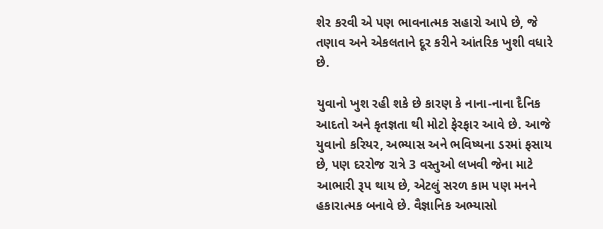શેર કરવી એ પણ ભાવનાત્મક સહારો આપે છે, જે તણાવ અને એકલતાને દૂર કરીને આંતરિક ખુશી વધારે છે.

યુવાનો ખુશ રહી શકે છે કારણ કે નાના-નાના દૈનિક આદતો અને કૃતજ્ઞતા થી મોટો ફેરફાર આવે છે. આજે યુવાનો કરિયર, અભ્યાસ અને ભવિષ્યના ડરમાં ફસાય છે, પણ દરરોજ રાત્રે 3 વસ્તુઓ લખવી જેના માટે આભારી રૂપ થાય છે, એટલું સરળ કામ પણ મનને હકારાત્મક બનાવે છે. વૈજ્ઞાનિક અભ્યાસો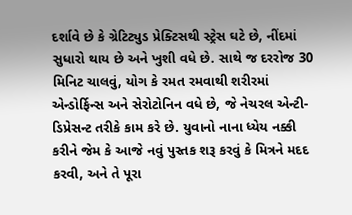દર્શાવે છે કે ગ્રેટિટ્યુડ પ્રેક્ટિસથી સ્ટ્રેસ ઘટે છે, નીંદમાં સુધારો થાય છે અને ખુશી વધે છે. સાથે જ દરરોજ 30 મિનિટ ચાલવું, યોગ કે રમત રમવાથી શરીરમાં એન્ડોર્ફિન્સ અને સેરોટોનિન વધે છે, જે નેચરલ એન્ટી-ડિપ્રેસન્ટ તરીકે કામ કરે છે. યુવાનો નાના ધ્યેય નક્કી કરીને જેમ કે આજે નવું પુસ્તક શરૂ કરવું કે મિત્રને મદદ કરવી, અને તે પૂરા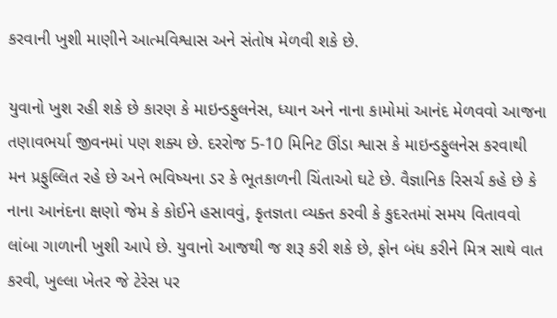કરવાની ખુશી માણીને આત્મવિશ્વાસ અને સંતોષ મેળવી શકે છે.

યુવાનો ખુશ રહી શકે છે કારણ કે માઇન્ડફુલનેસ, ધ્યાન અને નાના કામોમાં આનંદ મેળવવો આજના તણાવભર્યા જીવનમાં પણ શક્ય છે. દરરોજ 5-10 મિનિટ ઊંડા શ્વાસ કે માઇન્ડફુલનેસ કરવાથી મન પ્રફુલ્લિત રહે છે અને ભવિષ્યના ડર કે ભૂતકાળની ચિંતાઓ ઘટે છે. વૈજ્ઞાનિક રિસર્ચ કહે છે કે નાના આનંદના ક્ષણો જેમ કે કોઈને હસાવવું, કૃતજ્ઞતા વ્યક્ત કરવી કે કુદરતમાં સમય વિતાવવો લાંબા ગાળાની ખુશી આપે છે. યુવાનો આજથી જ શરૂ કરી શકે છે, ફોન બંધ કરીને મિત્ર સાથે વાત કરવી, ખુલ્લા ખેતર જે ટેરેસ પર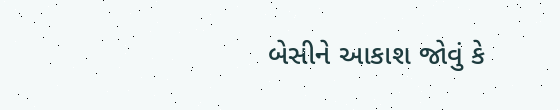બેસીને આકાશ જોવું કે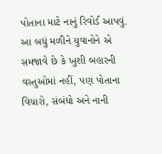પોતાના માટે નાનું રિવોર્ડ આપવું. આ બધું મળીને યુવાનોને એ સમજાવે છે કે ખુશી બહારની વસ્તુઓમાં નહીં, પણ પોતાના વિચારો, સંબંધો અને નાની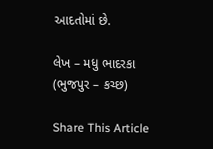આદતોમાં છે.

લેખ – મધુ ભાદરકા (ભુજપુર – કચ્છ)

Share This Article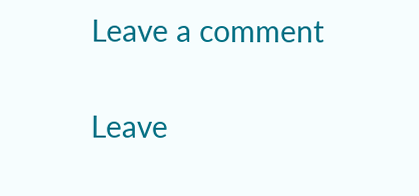Leave a comment

Leave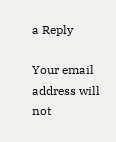a Reply

Your email address will not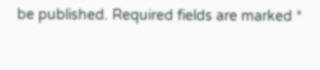be published. Required fields are marked *